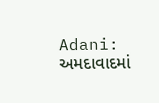Adani: અમદાવાદમાં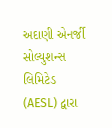અદાણી એનર્જી સોલ્યુશન્સ લિમિટેડ (AESL) દ્વારા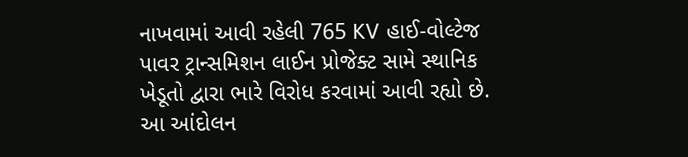નાખવામાં આવી રહેલી 765 KV હાઈ-વોલ્ટેજ પાવર ટ્રાન્સમિશન લાઈન પ્રોજેક્ટ સામે સ્થાનિક ખેડૂતો દ્વારા ભારે વિરોધ કરવામાં આવી રહ્યો છે. આ આંદોલન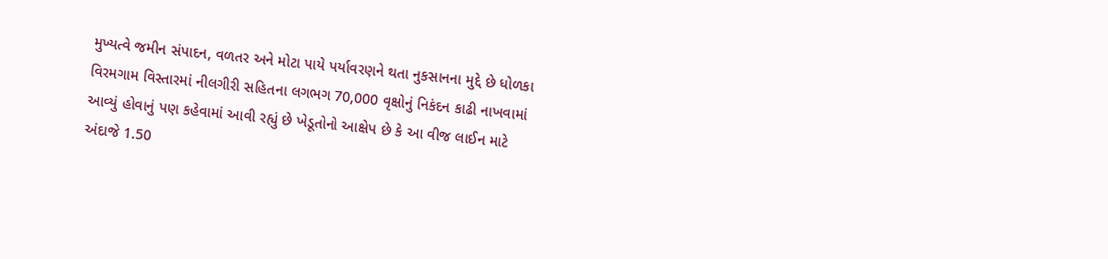મુખ્યત્વે જમીન સંપાદન, વળતર અને મોટા પાયે પર્યાવરણને થતા નુકસાનના મુદ્દે છે ધોળકા વિરમગામ વિસ્તારમાં નીલગીરી સહિતના લગભગ 70,000 વૃક્ષોનું નિકંદન કાઢી નાખવામાં આવ્યું હોવાનું પણ કહેવામાં આવી રહ્યું છે ખેડૂતોનો આક્ષેપ છે કે આ વીજ લાઈન માટે અંદાજે 1.50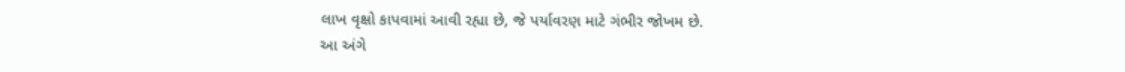લાખ વૃક્ષો કાપવામાં આવી રહ્યા છે, જે પર્યાવરણ માટે ગંભીર જોખમ છે.
આ અંગે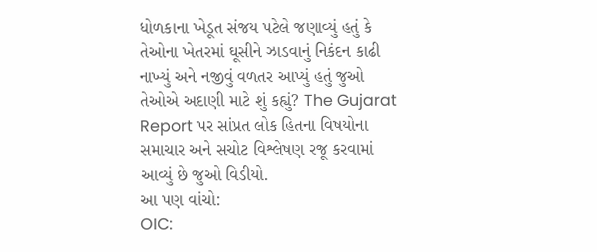ધોળકાના ખેડૂત સંજય પટેલે જણાવ્યું હતું કે તેઓના ખેતરમાં ઘૂસીને ઝાડવાનું નિકંદન કાઢી નાખ્યું અને નજીવું વળતર આપ્યું હતું જુઓ તેઓએ અદાણી માટે શું કહ્યું? The Gujarat Report પર સાંપ્રત લોક હિતના વિષયોના સમાચાર અને સચોટ વિશ્લેષણ રજૂ કરવામાં આવ્યું છે જુઓ વિડીયો.
આ પણ વાંચો:
OIC: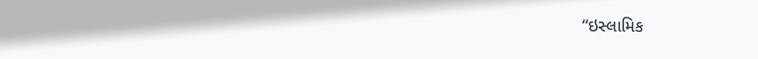“ઇસ્લામિક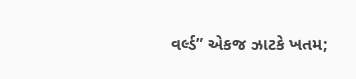વર્લ્ડ” એકજ ઝાટકે ખતમ;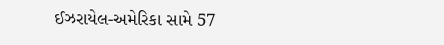ઈઝરાયેલ-અમેરિકા સામે 57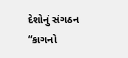દેશોનું સંગઠન “કાગનો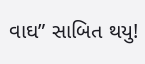વાઘ” સાબિત થયુ!